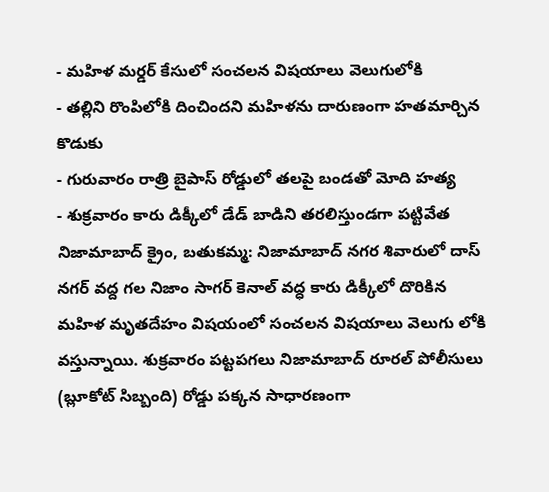- మహిళ మర్డర్ కేసులో సంచలన విషయాలు వెలుగులోకి
- తల్లిని రొంపిలోకి దించిందని మహిళను దారుణంగా హతమార్చిన కొడుకు
- గురువారం రాత్రి బైపాస్ రోడ్డులో తలపై బండతో మోది హత్య
- శుక్రవారం కారు డిక్కీలో డేడ్ బాడిని తరలిస్తుండగా పట్టివేత
నిజామాబాద్ క్రైం, బతుకమ్మ: నిజామాబాద్ నగర శివారులో దాస్ నగర్ వద్ద గల నిజాం సాగర్ కెనాల్ వద్ధ కారు డిక్కీలో దొరికిన మహిళ మృతదేహం విషయంలో సంచలన విషయాలు వెలుగు లోకి వస్తున్నాయి. శుక్రవారం పట్టపగలు నిజామాబాద్ రూరల్ పోలీసులు (బ్లూకోట్ సిబ్బంది) రోడ్డు పక్కన సాధారణంగా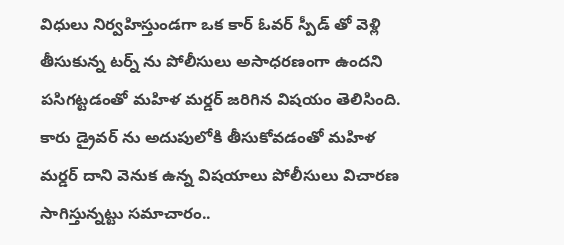విధులు నిర్వహిస్తుండగా ఒక కార్ ఓవర్ స్పీడ్ తో వెళ్లి తీసుకున్న టర్న్ ను పోలీసులు అసాధరణంగా ఉందని పసిగట్టడంతో మహిళ మర్డర్ జరిగిన విషయం తెలిసింది. కారు డ్రైవర్ ను అదుపులోకి తీసుకోవడంతో మహిళ మర్డర్ దాని వెనుక ఉన్న విషయాలు పోలీసులు విచారణ సాగిస్తున్నట్టు సమాచారం..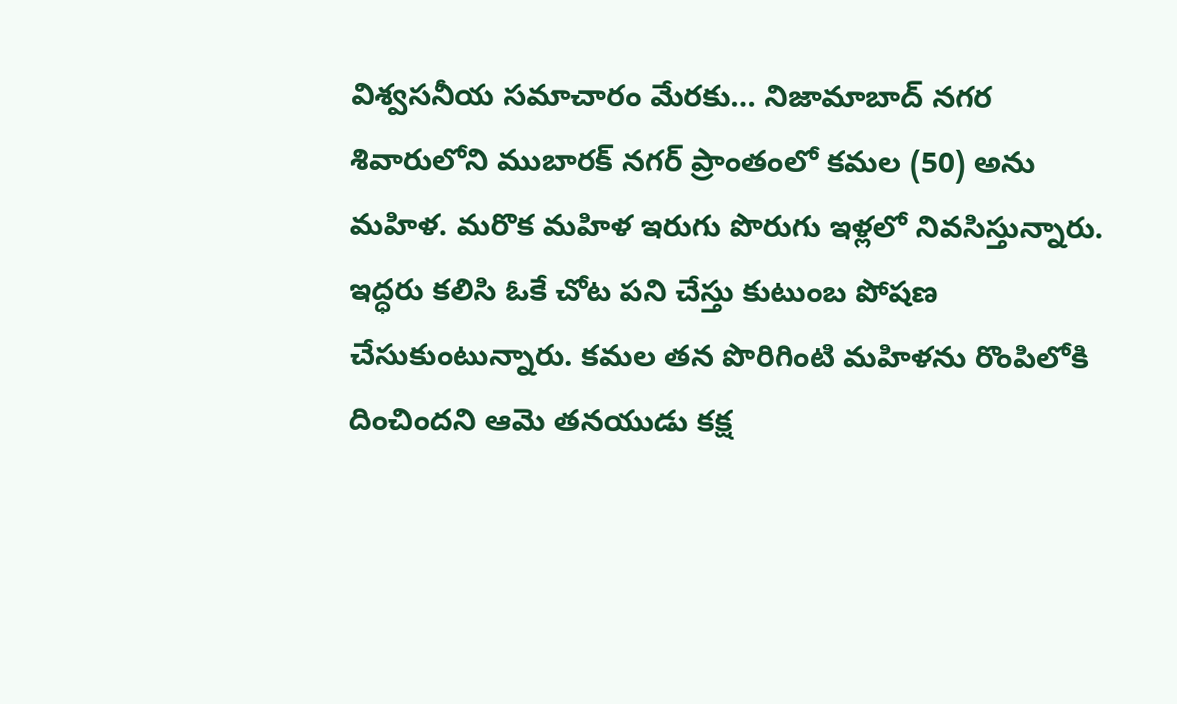విశ్వసనీయ సమాచారం మేరకు… నిజామాబాద్ నగర శివారులోని ముబారక్ నగర్ ప్రాంతంలో కమల (50) అను మహిళ. మరొక మహిళ ఇరుగు పొరుగు ఇళ్లలో నివసిస్తున్నారు. ఇద్ధరు కలిసి ఓకే చోట పని చేస్తు కుటుంబ పోషణ చేసుకుంటున్నారు. కమల తన పొరిగింటి మహిళను రొంపిలోకి దించిందని ఆమె తనయుడు కక్ష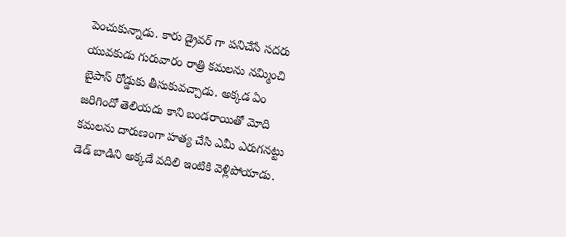పెంచుకున్నాడు. కారు డ్రైవర్ గా పనిచేసే సదరు యువకుడు గురువారం రాత్రి కమలను నమ్మించి బైపాస్ రోడ్డుకు తీసుకువచ్చాడు. అక్కడ ఏం జరిగిందో తెలియదు కాని బండరాయితో మోది కమలను దారుణంగా హత్య చేసి ఎమీ ఎరుగనట్టు డెడ్ బాడిని అక్కడే వదిలి ఇంటికి వెళ్లిపోయాడు.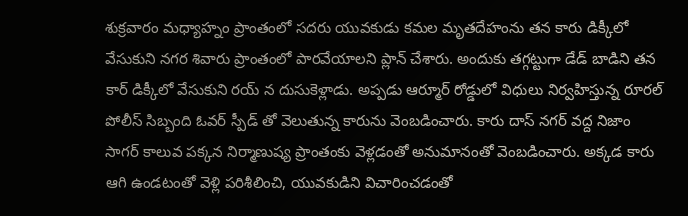శుక్రవారం మధ్యాహ్నం ప్రాంతంలో సదరు యువకుడు కమల మృతదేహంను తన కారు డిక్కీలో వేసుకుని నగర శివారు ప్రాంతంలో పారవేయాలని ప్లాన్ చేశారు. అందుకు తగ్గట్టుగా డేడ్ బాడిని తన కార్ డిక్కీలో వేసుకుని రయ్ న దుసుకెళ్లాడు. అప్పడు ఆర్మూర్ రోడ్డులో విధులు నిర్వహిస్తున్న రూరల్ పోలీస్ సిబ్బంది ఓవర్ స్పీడ్ తో వెలుతున్న కారును వెంబడించారు. కారు దాస్ నగర్ వద్ద నిజాం సాగర్ కాలువ పక్కన నిర్మాణుష్య ప్రాంతంకు వెళ్లడంతో అనుమానంతో వెంబడించారు. అక్కడ కారు ఆగి ఉండటంతో వెళ్లి పరిశీలించి, యువకుడిని విచారించడంతో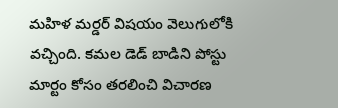మహిళ మర్డర్ విషయం వెలుగులోకి వచ్చింది. కమల డెడ్ బాడిని పోస్టు మార్టం కోసం తరలించి విచారణ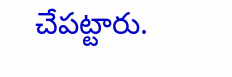చేపట్టారు.